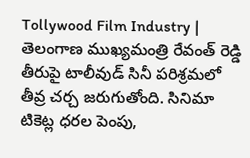Tollywood Film Industry | తెలంగాణ ముఖ్యమంత్రి రేవంత్ రెడ్డి తీరుపై టాలీవుడ్ సినీ పరిశ్రమలో తీవ్ర చర్చ జరుగుతోంది. సినిమా టికెట్ల ధరల పెంపు,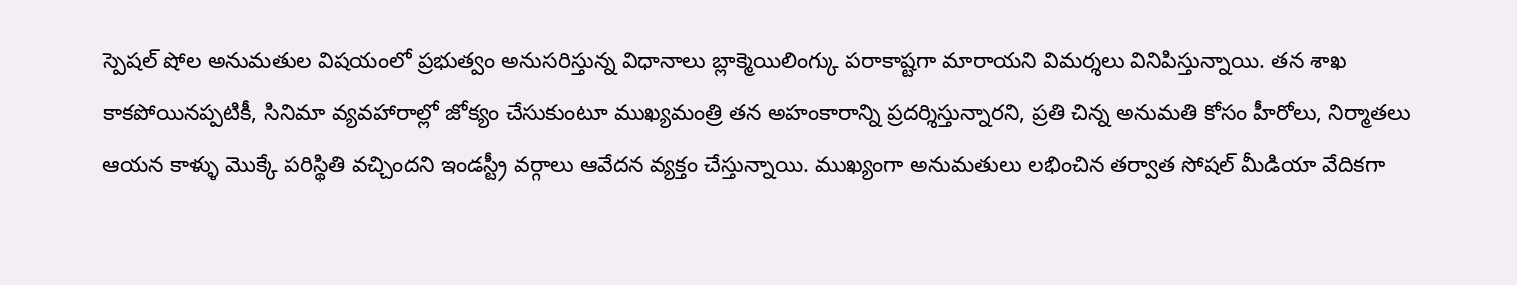స్పెషల్ షోల అనుమతుల విషయంలో ప్రభుత్వం అనుసరిస్తున్న విధానాలు బ్లాక్మెయిలింగ్కు పరాకాష్టగా మారాయని విమర్శలు వినిపిస్తున్నాయి. తన శాఖ కాకపోయినప్పటికీ, సినిమా వ్యవహారాల్లో జోక్యం చేసుకుంటూ ముఖ్యమంత్రి తన అహంకారాన్ని ప్రదర్శిస్తున్నారని, ప్రతి చిన్న అనుమతి కోసం హీరోలు, నిర్మాతలు ఆయన కాళ్ళు మొక్కే పరిస్థితి వచ్చిందని ఇండస్ట్రీ వర్గాలు ఆవేదన వ్యక్తం చేస్తున్నాయి. ముఖ్యంగా అనుమతులు లభించిన తర్వాత సోషల్ మీడియా వేదికగా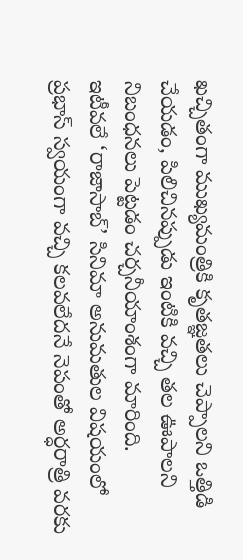ఖచ్చితంగా ముఖ్యమంత్రికి కృతజ్ఞతలు చెప్పాలని ఒత్తిడి చేయడం, పిలిచినప్పుడు ఇంటికి వచ్చి తల ఊపాలని నిబంధనలు పెట్టడం చర్చనీయాంశంగా మారింది.
ఇటీవలే ‘రాజాసాబ్’ సినిమా అనుమతుల విషయంలో ప్రభాస్ స్వయంగా వచ్చి కలవలేదనే నెపంతో అర్ధరాత్రి వరకు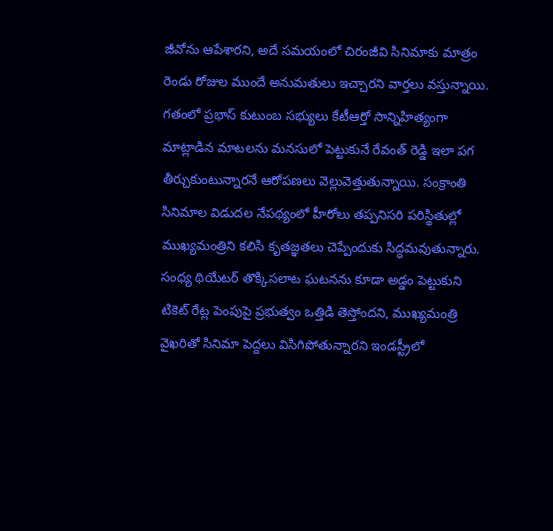జీవోను ఆపేశారని, అదే సమయంలో చిరంజీవి సినిమాకు మాత్రం రెండు రోజుల ముందే అనుమతులు ఇచ్చారని వార్తలు వస్తున్నాయి. గతంలో ప్రభాస్ కుటుంబ సభ్యులు కేటీఆర్తో సాన్నిహిత్యంగా మాట్లాడిన మాటలను మనసులో పెట్టుకునే రేవంత్ రెడ్డి ఇలా పగ తీర్చుకుంటున్నారనే ఆరోపణలు వెల్లువెత్తుతున్నాయి. సంక్రాంతి సినిమాల విడుదల నేపథ్యంలో హీరోలు తప్పనిసరి పరిస్థితుల్లో ముఖ్యమంత్రిని కలిసి కృతజ్ఞతలు చెప్పేందుకు సిద్ధమవుతున్నారు. సంధ్య థియేటర్ తొక్కిసలాట ఘటనను కూడా అడ్డం పెట్టుకుని టికెట్ రేట్ల పెంపుపై ప్రభుత్వం ఒత్తిడి తెస్తోందని, ముఖ్యమంత్రి వైఖరితో సినిమా పెద్దలు విసిగిపోతున్నారని ఇండస్ట్రీలో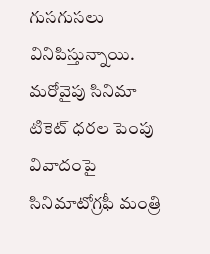గుసగుసలు వినిపిస్తున్నాయి.
మరోవైపు సినిమా టికెట్ ధరల పెంపు వివాదంపై సినిమాటోగ్రఫీ మంత్రి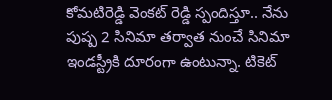కోమటిరెడ్డి వెంకట్ రెడ్డి స్పందిస్తూ.. నేను పుష్ప 2 సినిమా తర్వాత నుంచే సినిమా ఇండస్ట్రీకి దూరంగా ఉంటున్నా. టికెట్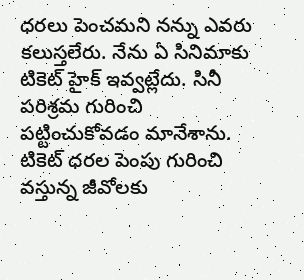ధరలు పెంచమని నన్ను ఎవరు కలుస్తలేరు. నేను ఏ సినిమాకు టికెట్ హైక్ ఇవ్వట్లేదు. సినీ పరిశ్రమ గురించి పట్టించుకోవడం మానేశాను. టికెట్ ధరల పెంపు గురించి వస్తున్న జీవోలకు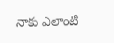నాకు ఎలాంటి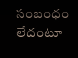సంబంధం లేదంటూ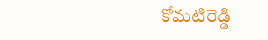కోమటిరెడ్డి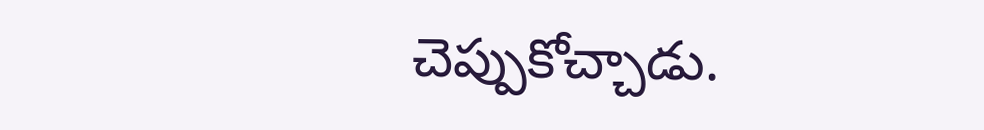చెప్పుకోచ్చాడు.